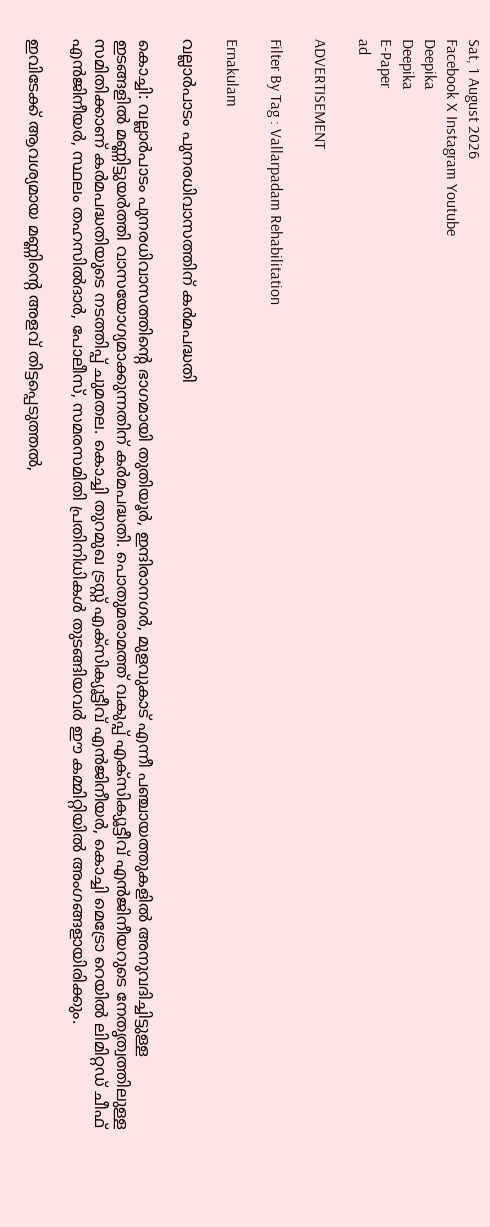Sat, 1 August 2026
Facebook X Instagram Youtube
Deepika
Deepika
E-Paper
ad

ADVERTISEMENT

Filter By Tag : Vallarpadam Rehabilitation

Ernakulam

വല്ലാര്‍പാടം പുനരധിവാസത്തിന് കര്‍മപദ്ധതി

കൊച്ചി: വല്ലാര്‍പാടം പുനരധിവാസത്തിന്‍റെ ഭാഗമായി തുതിയൂര്‍, ഇന്ദിരാനഗര്‍, മുളവുകാട് എന്നീ പഞ്ചായത്തുകളില്‍ അനുവദിച്ചിട്ടുള്ള ഇടങ്ങളില്‍ മണ്ണിട്ടുയര്‍ത്തി വാസയോഗ്യമാക്കുന്നതിന് കര്‍മപദ്ധതി. പൊതുമരാമത്ത് വകുപ്പ് എക്‌സിക്യൂട്ടീവ് എന്‍ജിനീയറുടെ നേതൃത്വത്തിലുള്ള സമിതിക്കാണ് കര്‍മപദ്ധതിയുടെ നടത്തിപ്പ് ചുമതല. കൊച്ചി തുറമുഖ ട്രസ്റ്റ് എക്‌സിക്യൂട്ടീവ് എന്‍ജിനീയര്‍, കൊച്ചി മെട്രോ റെയില്‍ ലിമിറ്റഡ് ചീഫ് എന്‍ജിനീയര്‍, സ്ഥലം തഹസില്‍ദാര്‍, പോലീസ്, സമരസമിതി പ്രതിനിധികള്‍ തുടങ്ങിയവര്‍ ഈ കമ്മിറ്റിയില്‍ അംഗങ്ങളായിരിക്കും.

ഇവിടേക്ക് ആവശ്യമായ മണ്ണിന്‍റെ അളവ് തിട്ടപ്പെടുത്തല്‍,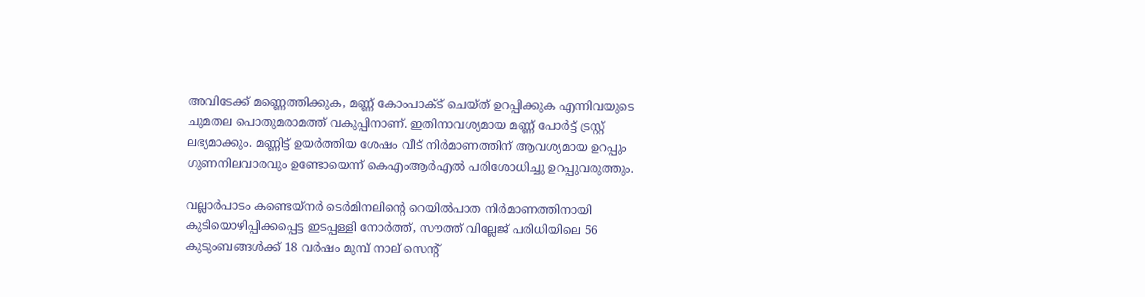അവിടേക്ക് മണ്ണെത്തിക്കുക, മണ്ണ് കോംപാക്ട് ചെയ്ത് ഉറപ്പിക്കുക എന്നിവയുടെ ചുമതല പൊതുമരാമത്ത് വകുപ്പിനാണ്. ഇതിനാവശ്യമായ മണ്ണ് പോര്‍ട്ട് ട്രസ്റ്റ് ലഭ്യമാക്കും. മണ്ണിട്ട് ഉയര്‍ത്തിയ ശേഷം വീട് നിര്‍മാണത്തിന് ആവശ്യമായ ഉറപ്പും ഗുണനിലവാരവും ഉണ്ടോയെന്ന് കെഎംആര്‍എല്‍ പരിശോധിച്ചു ഉറപ്പുവരുത്തും.

വല്ലാര്‍പാടം കണ്ടെയ്‌നര്‍ ടെര്‍മിനലിന്‍റെ റെയില്‍പാത നിര്‍മാണത്തിനായി കുടിയൊഴിപ്പിക്കപ്പെട്ട ഇടപ്പള്ളി നോര്‍ത്ത്, സൗത്ത് വില്ലേജ് പരിധിയിലെ 56 കുടുംബങ്ങള്‍ക്ക് 18 വര്‍ഷം മുമ്പ് നാല് സെന്‍റ്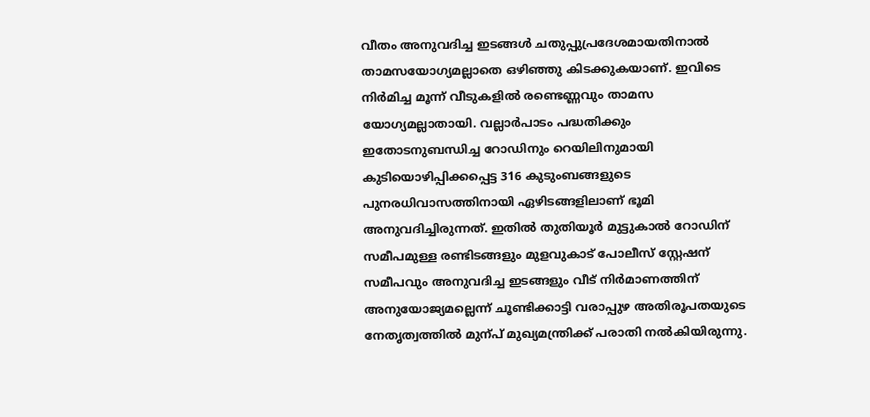വീതം അനുവദിച്ച ഇടങ്ങള്‍ ചതുപ്പുപ്രദേശമായതിനാല്‍ താമസയോഗ്യമല്ലാതെ ഒഴിഞ്ഞു കിടക്കുകയാണ്. ഇവിടെ നിര്‍മിച്ച മൂന്ന് വീടുകളില്‍ രണ്ടെണ്ണവും താമസ യോഗ്യമല്ലാതായി. വല്ലാര്‍പാടം പദ്ധതിക്കും ഇതോടനുബന്ധിച്ച റോഡിനും റെയിലിനുമായി കുടിയൊഴിപ്പിക്കപ്പെട്ട 316 കുടുംബങ്ങളുടെ പുനരധിവാസത്തിനായി ഏഴിടങ്ങളിലാണ് ഭൂമി അനുവദിച്ചിരുന്നത്. ഇതില്‍ തുതിയൂര്‍ മുട്ടുകാല്‍ റോഡിന് സമീപമുള്ള രണ്ടിടങ്ങളും മുളവുകാട് പോലീസ് സ്റ്റേഷന് സമീപവും അനുവദിച്ച ഇടങ്ങളും വീട് നിര്‍മാണത്തിന് അനുയോജ്യമല്ലെന്ന് ചൂണ്ടിക്കാട്ടി വരാപ്പുഴ അതിരൂപതയുടെ നേതൃത്വത്തില്‍ മുന്പ് മുഖ്യമന്ത്രിക്ക് പരാതി നല്‍കിയിരുന്നു.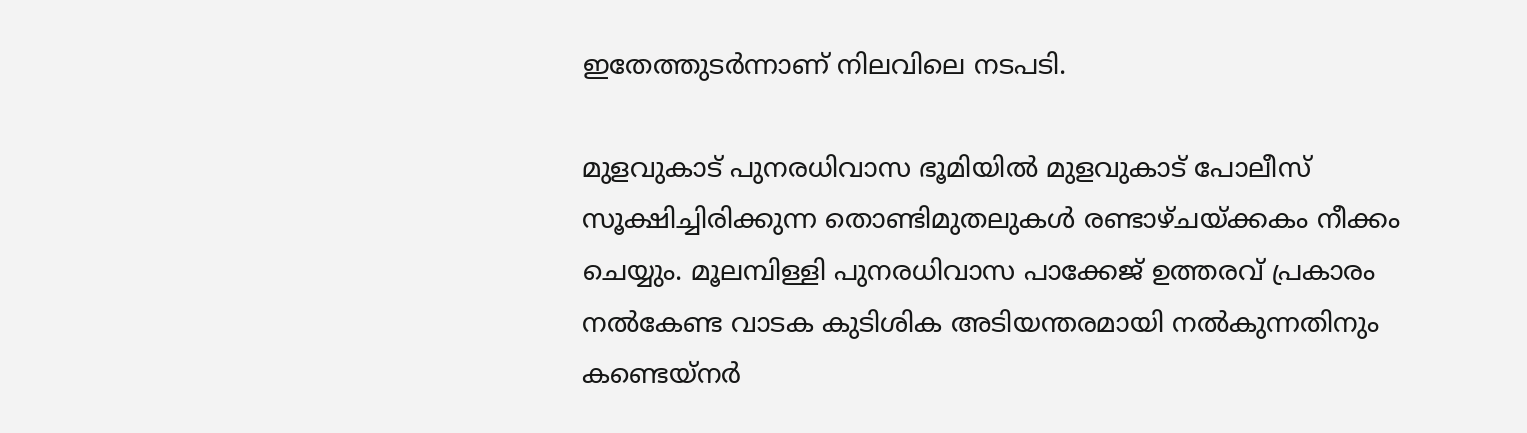ഇതേത്തുടര്‍ന്നാണ് നിലവിലെ നടപടി.

മുളവുകാട് പുനരധിവാസ ഭൂമിയില്‍ മുളവുകാട് പോലീസ് സൂക്ഷിച്ചിരിക്കുന്ന തൊണ്ടിമുതലുകള്‍ രണ്ടാഴ്ചയ്ക്കകം നീക്കം ചെയ്യും. മൂലമ്പിള്ളി പുനരധിവാസ പാക്കേജ് ഉത്തരവ് പ്രകാരം നല്‍കേണ്ട വാടക കുടിശിക അടിയന്തരമായി നല്‍കുന്നതിനും കണ്ടെയ്‌നര്‍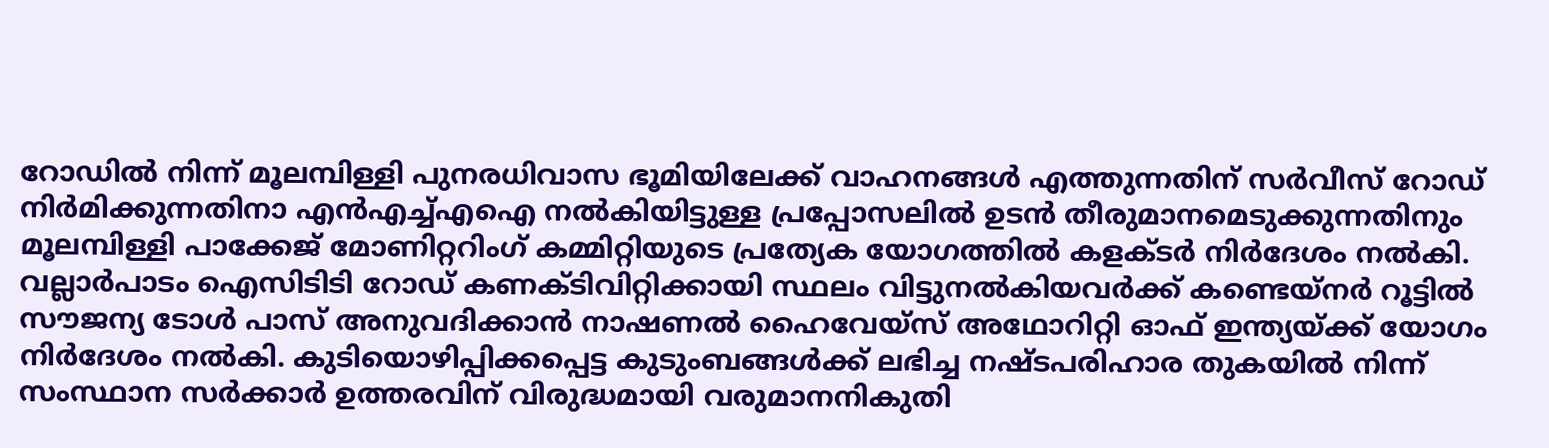റോഡില്‍ നിന്ന് മൂലമ്പിള്ളി പുനരധിവാസ ഭൂമിയിലേക്ക് വാഹനങ്ങള്‍ എത്തുന്നതിന് സര്‍വീസ് റോഡ് നിര്‍മിക്കുന്നതിനാ എന്‍എച്ച്എഐ നല്‍കിയിട്ടുള്ള പ്രപ്പോസലില്‍ ഉടന്‍ തീരുമാനമെടുക്കുന്നതിനും മൂലമ്പിള്ളി പാക്കേജ് മോണിറ്ററിംഗ് കമ്മിറ്റിയുടെ പ്രത്യേക യോഗത്തില്‍ കളക്ടര്‍ നിര്‍ദേശം നല്‍കി. വല്ലാര്‍പാടം ഐസിടിടി റോഡ് കണക്ടിവിറ്റിക്കായി സ്ഥലം വിട്ടുനല്‍കിയവര്‍ക്ക് കണ്ടെയ്‌നര്‍ റൂട്ടില്‍ സൗജന്യ ടോള്‍ പാസ് അനുവദിക്കാന്‍ നാഷണല്‍ ഹൈവേയ്‌സ് അഥോറിറ്റി ഓഫ് ഇന്ത്യയ്ക്ക് യോഗം നിര്‍ദേശം നല്‍കി. കുടിയൊഴിപ്പിക്കപ്പെട്ട കുടുംബങ്ങള്‍ക്ക് ലഭിച്ച നഷ്ടപരിഹാര തുകയില്‍ നിന്ന് സംസ്ഥാന സര്‍ക്കാര്‍ ഉത്തരവിന് വിരുദ്ധമായി വരുമാനനികുതി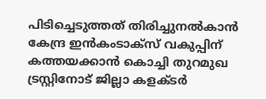പിടിച്ചെടുത്തത് തിരിച്ചുനല്‍കാന്‍ കേന്ദ്ര ഇന്‍കംടാക്‌സ് വകുപ്പിന് കത്തയക്കാന്‍ കൊച്ചി തുറമുഖ ട്രസ്റ്റിനോട് ജില്ലാ കളക്ടര്‍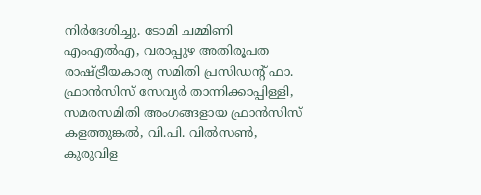നിര്‍ദേശിച്ചു. ടോമി ചമ്മിണി എംഎല്‍എ, വരാപ്പുഴ അതിരൂപത രാഷ്ട്രീയകാര്യ സമിതി പ്രസിഡന്‍റ് ഫാ. ഫ്രാന്‍സിസ് സേവ്യര്‍ താന്നിക്കാപ്പിള്ളി, സമരസമിതി അംഗങ്ങളായ ഫ്രാന്‍സിസ് കളത്തുങ്കല്‍, വി.പി. വില്‍സണ്‍, കുരുവിള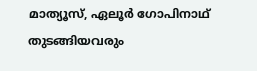മാത്യൂസ്, ഏലൂര്‍ ഗോപിനാഥ് തുടങ്ങിയവരും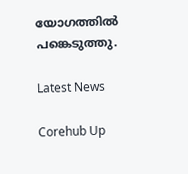യോഗത്തില്‍ പങ്കെടുത്തു.

Latest News

Corehub Up